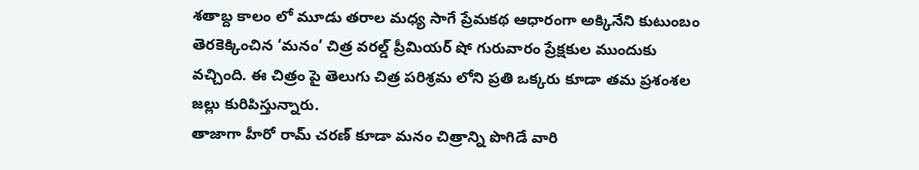శతాబ్ద కాలం లో మూడు తరాల మధ్య సాగే ప్రేమకథ ఆధారంగా అక్కినేని కుటుంబం తెరకెక్కించిన ‘మనం’ చిత్ర వరల్డ్ ప్రీమియర్ షో గురువారం ప్రేక్షకుల ముందుకు వచ్చింది. ఈ చిత్రం పై తెలుగు చిత్ర పరిశ్రమ లోని ప్రతి ఒక్కరు కూడా తమ ప్రశంశల జల్లు కురిపిస్తున్నారు.
తాజాగా హీరో రామ్ చరణ్ కూడా మనం చిత్రాన్ని పొగిడే వారి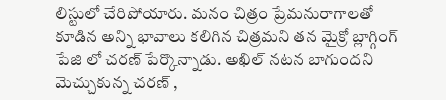లిస్టులో చేరిపోయారు. మనం చిత్రం ప్రేమనురాగాలతో కూడిన అన్ని భావాలు కలిగిన చిత్రమని తన మైక్రో బ్లాగ్గింగ్ పేజి లో చరణ్ పేర్కొన్నాడు. అఖిల్ నటన బాగుందని మెచ్చుకున్న చరణ్ ,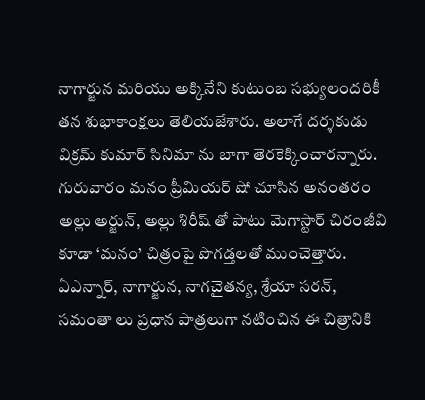నాగార్జున మరియు అక్కినేని కుటుంబ సభ్యులందరికీ తన శుభాకాంక్షలు తెలియజేశారు. అలాగే దర్శకుడు విక్రమ్ కుమార్ సినిమా ను బాగా తెరకెక్కించారన్నారు.
గురువారం మనం ప్రీమియర్ షో చూసిన అనంతరం అల్లు అర్జున్, అల్లు శిరీష్ తో పాటు మెగాస్టార్ చిరంజీవి కూడా ‘మనం’ చిత్రంపై పొగడ్తలతో ముంచెత్తారు. ఏఎన్నార్, నాగార్జున, నాగచైతన్య, శ్రేయా సరన్, సమంతా లు ప్రధాన పాత్రలుగా నటించిన ఈ చిత్రానికి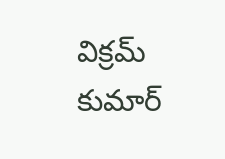విక్రమ్ కుమార్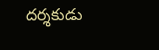దర్శకుడు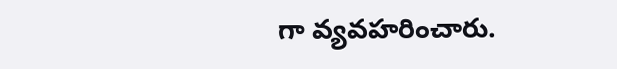గా వ్యవహరించారు.